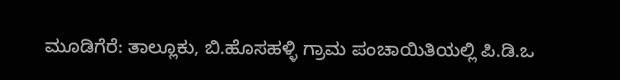ಮೂಡಿಗೆರೆ: ತಾಲ್ಲೂಕು, ಬಿ.ಹೊಸಹಳ್ಳಿ ಗ್ರಾಮ ಪಂಚಾಯಿತಿಯಲ್ಲಿ ಪಿ.ಡಿ.ಒ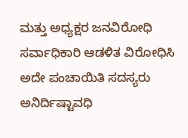ಮತ್ತು ಅಧ್ಯಕ್ಷರ ಜನವಿರೋಧಿ ಸರ್ವಾಧಿಕಾರಿ ಆಡಳಿತ ವಿರೋಧಿಸಿ ಅದೇ ಪಂಚಾಯಿತಿ ಸದಸ್ಯರು ಅನಿರ್ದಿಷ್ಟಾವಧಿ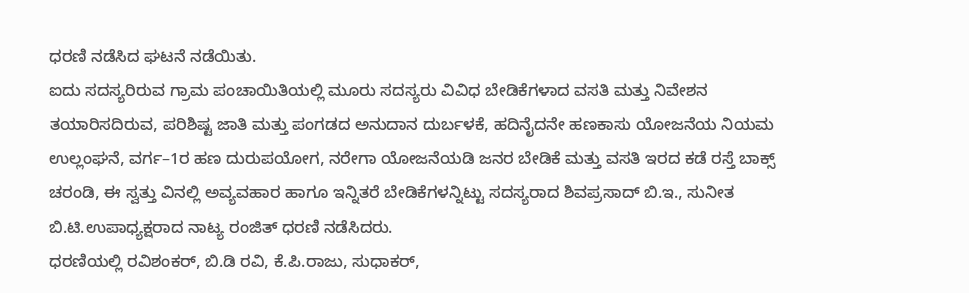ಧರಣಿ ನಡೆಸಿದ ಘಟನೆ ನಡೆಯಿತು.
ಐದು ಸದಸ್ಯರಿರುವ ಗ್ರಾಮ ಪಂಚಾಯಿತಿಯಲ್ಲಿ ಮೂರು ಸದಸ್ಯರು ವಿವಿಧ ಬೇಡಿಕೆಗಳಾದ ವಸತಿ ಮತ್ತು ನಿವೇಶನ ತಯಾರಿಸದಿರುವ, ಪರಿಶಿಷ್ಟ ಜಾತಿ ಮತ್ತು ಪಂಗಡದ ಅನುದಾನ ದುರ್ಬಳಕೆ, ಹದಿನೈದನೇ ಹಣಕಾಸು ಯೋಜನೆಯ ನಿಯಮ ಉಲ್ಲಂಘನೆ, ವರ್ಗ–1ರ ಹಣ ದುರುಪಯೋಗ, ನರೇಗಾ ಯೋಜನೆಯಡಿ ಜನರ ಬೇಡಿಕೆ ಮತ್ತು ವಸತಿ ಇರದ ಕಡೆ ರಸ್ತೆ ಬಾಕ್ಸ್ ಚರಂಡಿ, ಈ ಸ್ವತ್ತು ವಿನಲ್ಲಿ ಅವ್ಯವಹಾರ ಹಾಗೂ ಇನ್ನಿತರೆ ಬೇಡಿಕೆಗಳನ್ನಿಟ್ಟು ಸದಸ್ಯರಾದ ಶಿವಪ್ರಸಾದ್ ಬಿ.ಇ., ಸುನೀತ ಬಿ.ಟಿ.ಉಪಾಧ್ಯಕ್ಷರಾದ ನಾಟ್ಯ ರಂಜಿತ್ ಧರಣಿ ನಡೆಸಿದರು.
ಧರಣಿಯಲ್ಲಿ ರವಿಶಂಕರ್, ಬಿ.ಡಿ ರವಿ, ಕೆ.ಪಿ.ರಾಜು, ಸುಧಾಕರ್,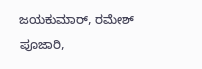ಜಯಕುಮಾರ್, ರಮೇಶ್ ಪೂಜಾರಿ,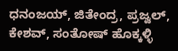ಧನಂಜಯ್, ಜಿತೇಂದ್ರ, ಪ್ರಜ್ವಲ್, ಕೇಶವ್, ಸಂತೋಷ್ ಹೊಕ್ಕಳ್ಳಿ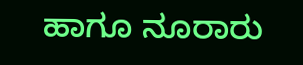ಹಾಗೂ ನೂರಾರು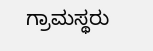ಗ್ರಾಮಸ್ಥರು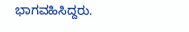ಭಾಗವಹಿಸಿದ್ದರು.